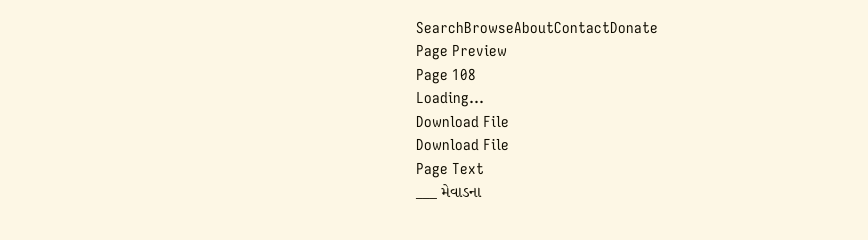SearchBrowseAboutContactDonate
Page Preview
Page 108
Loading...
Download File
Download File
Page Text
___ મેવાડના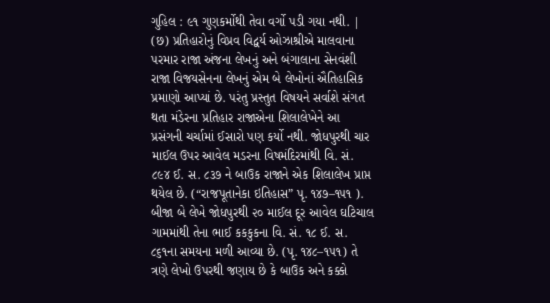ગુહિલ : ૯૧ ગુણકર્મોથી તેવા વર્ગો પડી ગયા નથી. | (છ) પ્રતિહારોનું વિપ્રવ વિદ્વર્ય ઓઝાશ્રીએ માલવાના પરમાર રાજા અંજના લેખનું અને બંગાલાના સેનવંશી રાજા વિજયસેનના લેખનું એમ બે લેખોનાં ઐતિહાસિક પ્રમાણો આપ્યાં છે. પરંતુ પ્રસ્તુત વિષયને સર્વાશે સંગત થતા મંડેરના પ્રતિહાર રાજાએના શિલાલેખેને આ પ્રસંગની ચર્ચામાં ઈસારો પણ કર્યો નથી. જોધપુરથી ચાર માઈલ ઉપર આવેલ મડરના વિષમંદિરમાંથી વિ. સં. ૮૯૪ ઈ. સ. ૮૩૭ ને બાઉક રાજાને એક શિલાલેખ પ્રાપ્ત થયેલ છે. (“રાજપૂતાનેકા ઇતિહાસ” પૃ. ૧૪૭–૧૫૧ ). બીજા બે લેખે જોધપુરથી ૨૦ માઈલ દૂર આવેલ ઘટિચાલ ગામમાંથી તેના ભાઈ કકકુકના વિ. સં. ૧૮ ઈ. સ. ૮૬૧ના સમયના મળી આવ્યા છે. (પૃ. ૧૪૮–૧૫૧) તે ત્રણે લેખો ઉપરથી જણાય છે કે બાઉક અને કક્કો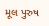મૂલ પુરુષ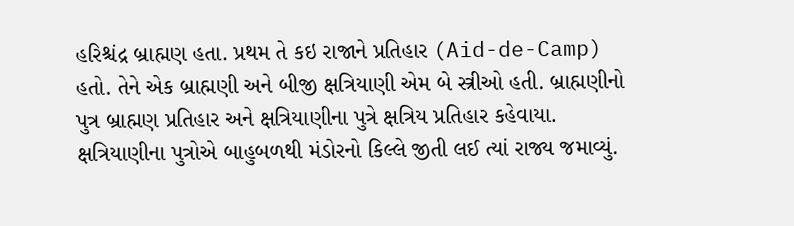હરિશ્ચંદ્ર બ્રાહ્મણ હતા. પ્રથમ તે કઇ રાજાને પ્રતિહાર (Aid-de-Camp) હતો. તેને એક બ્રાહ્મણી અને બીજી ક્ષત્રિયાણી એમ બે સ્ત્રીઓ હતી. બ્રાહ્મણીનો પુત્ર બ્રાહ્મણ પ્રતિહાર અને ક્ષત્રિયાણીના પુત્રે ક્ષત્રિય પ્રતિહાર કહેવાયા. ક્ષત્રિયાણીના પુત્રોએ બાહુબળથી મંડોરનો કિલ્લે જીતી લઈ ત્યાં રાજ્ય જમાવ્યું.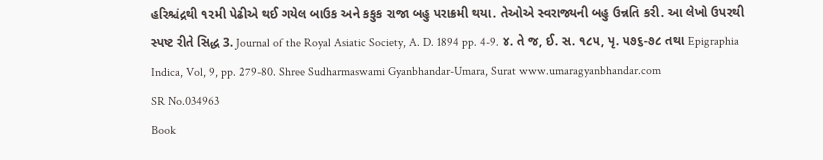હરિશ્ચંદ્રથી ૧૨મી પેઢીએ થઈ ગયેલ બાઉક અને કકુક રાજા બહુ પરાક્રમી થયા. તેઓએ સ્વરાજ્યની બહુ ઉન્નતિ કરી. આ લેખો ઉપરથી સ્પષ્ટ રીતે સિદ્ધ 3. Journal of the Royal Asiatic Society, A. D. 1894 pp. 4-9. ૪. તે જ, ઈ. સ. ૧૮૫, પૃ. ૫૭૬-૭૮ તથા Epigraphia Indica, Vol, 9, pp. 279-80. Shree Sudharmaswami Gyanbhandar-Umara, Surat www.umaragyanbhandar.com
SR No.034963
Book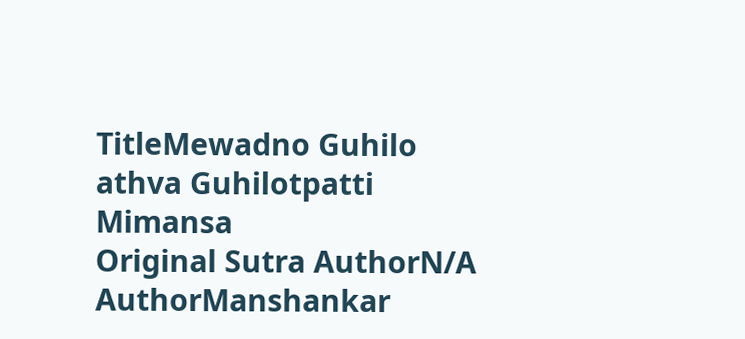TitleMewadno Guhilo athva Guhilotpatti Mimansa
Original Sutra AuthorN/A
AuthorManshankar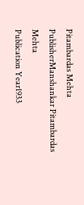Pitambardas Mehta
PublisherManshankar Pitambardas Mehta
Publication Year1933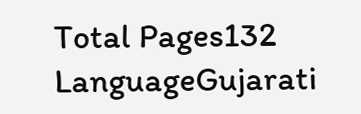Total Pages132
LanguageGujarati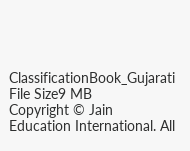ClassificationBook_Gujarati
File Size9 MB
Copyright © Jain Education International. All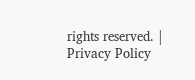rights reserved. | Privacy Policy